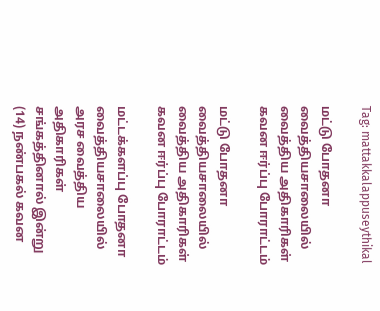Tag: mattakkalappuseythikal

மட்டு போதனா வைத்தியசாலையில் வைத்திய அதிகாரிகள் கவன ஈர்ப்பு போராட்டம்

மட்டு போதனா வைத்தியசாலையில் வைத்திய அதிகாரிகள் கவன ஈர்ப்பு போராட்டம்

மட்டக்களப்பு போதனா வைத்தியசாலையில் அரச வைத்திய அதிகாரிகள் சங்கத்தினால் இன்று (14) நண்பகல் கவன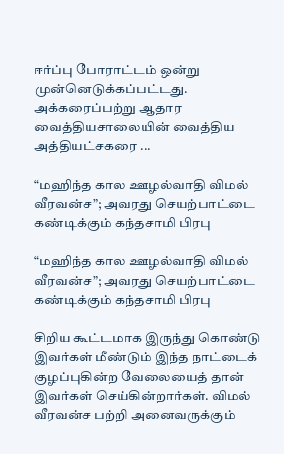ஈர்ப்பு போராட்டம் ஒன்று முன்னெடுக்கப்பட்டது. அக்கரைப்பற்று ஆதார வைத்தியசாலையின் வைத்திய அத்தியட்சகரை ...

“மஹிந்த கால ஊழல்வாதி விமல் வீரவன்ச”; அவரது செயற்பாட்டை கண்டிக்கும் கந்தசாமி பிரபு

“மஹிந்த கால ஊழல்வாதி விமல் வீரவன்ச”; அவரது செயற்பாட்டை கண்டிக்கும் கந்தசாமி பிரபு

சிறிய கூட்டமாக இருந்து கொண்டு இவர்கள் மீண்டும் இந்த நாட்டைக் குழப்புகின்ற வேலையைத் தான் இவர்கள் செய்கின்றார்கள். விமல் வீரவன்ச பற்றி அனைவருக்கும்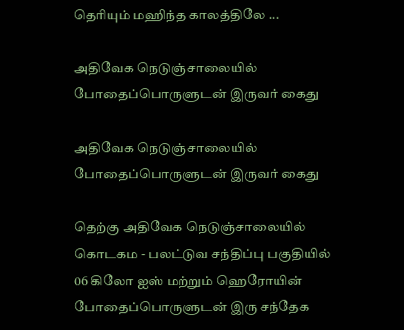தெரியும் மஹிந்த காலத்திலே ...

அதிவேக நெடுஞ்சாலையில் போதைப்பொருளுடன் இருவர் கைது

அதிவேக நெடுஞ்சாலையில் போதைப்பொருளுடன் இருவர் கைது

தெற்கு அதிவேக நெடுஞ்சாலையில் கொடகம - பலட்டுவ சந்திப்பு பகுதியில் 06 கிலோ ஐஸ் மற்றும் ஹெரோயின் போதைப்பொருளுடன் இரு சந்தேக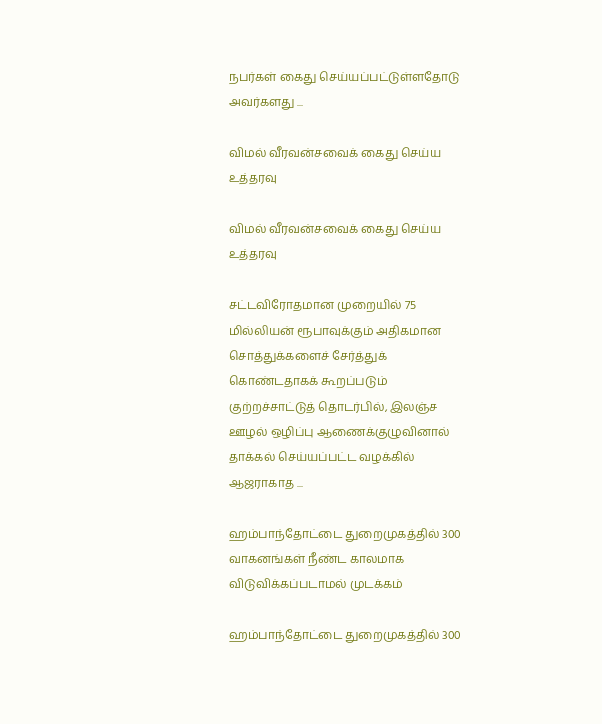நபர்கள் கைது செய்யப்பட்டுள்ளதோடு அவர்களது ...

விமல் வீரவன்சவைக் கைது செய்ய உத்தரவு

விமல் வீரவன்சவைக் கைது செய்ய உத்தரவு

சட்டவிரோதமான முறையில் 75 மில்லியன் ரூபாவுக்கும் அதிகமான சொத்துக்களைச் சேர்த்துக் கொண்டதாகக் கூறப்படும் குற்றச்சாட்டுத் தொடர்பில், இலஞ்ச ஊழல் ஒழிப்பு ஆணைக்குழுவினால் தாக்கல் செய்யப்பட்ட வழக்கில் ஆஜராகாத ...

ஹம்பாந்தோட்டை துறைமுகத்தில் 300 வாகனங்கள் நீண்ட காலமாக விடுவிக்கப்படாமல் முடக்கம்

ஹம்பாந்தோட்டை துறைமுகத்தில் 300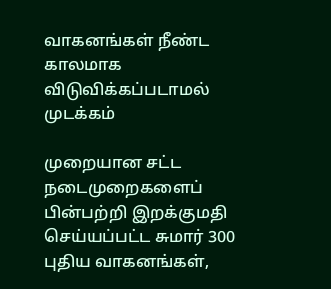வாகனங்கள் நீண்ட காலமாக விடுவிக்கப்படாமல் முடக்கம்

முறையான சட்ட நடைமுறைகளைப் பின்பற்றி இறக்குமதி செய்யப்பட்ட சுமார் 300 புதிய வாகனங்கள்,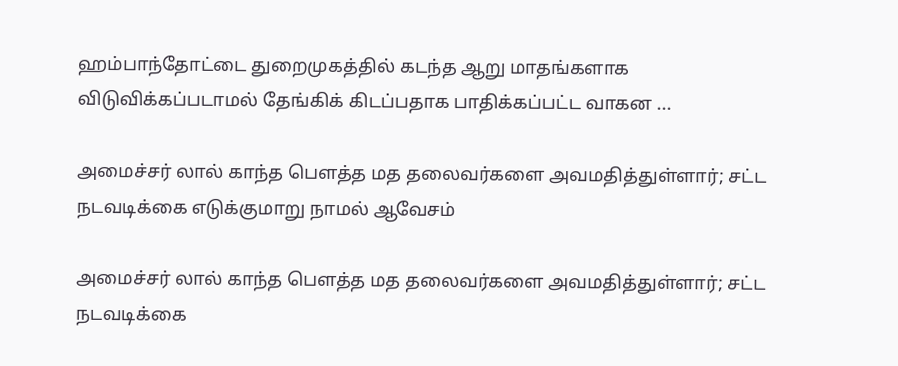ஹம்பாந்தோட்டை துறைமுகத்தில் கடந்த ஆறு மாதங்களாக விடுவிக்கப்படாமல் தேங்கிக் கிடப்பதாக பாதிக்கப்பட்ட வாகன ...

அமைச்சர் லால் காந்த பௌத்த மத தலைவர்களை அவமதித்துள்ளார்; சட்ட நடவடிக்கை எடுக்குமாறு நாமல் ஆவேசம்

அமைச்சர் லால் காந்த பௌத்த மத தலைவர்களை அவமதித்துள்ளார்; சட்ட நடவடிக்கை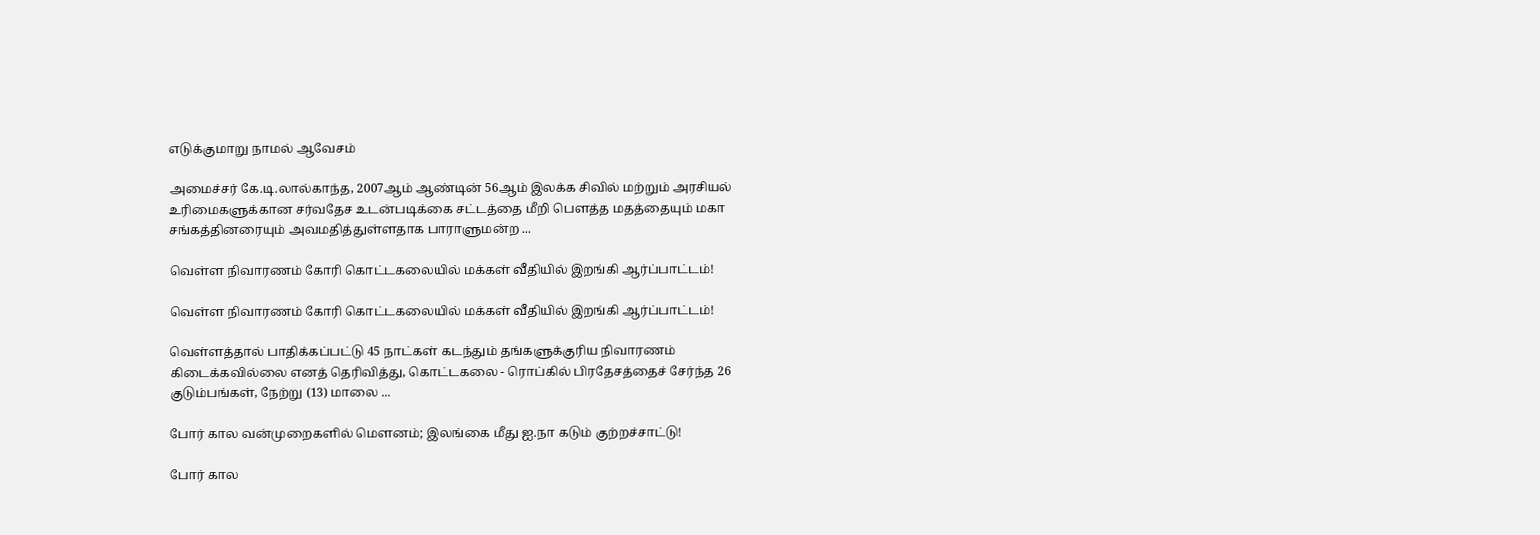எடுக்குமாறு நாமல் ஆவேசம்

அமைச்சர் கே.டி.லால்காந்த, 2007ஆம் ஆண்டின் 56ஆம் இலக்க சிவில் மற்றும் அரசியல் உரிமைகளுக்கான சர்வதேச உடன்படிக்கை சட்டத்தை மீறி பௌத்த மதத்தையும் மகா சங்கத்தினரையும் அவமதித்துள்ளதாக பாராளுமன்ற ...

வெள்ள நிவாரணம் கோரி கொட்டகலையில் மக்கள் வீதியில் இறங்கி ஆர்ப்பாட்டம்!

வெள்ள நிவாரணம் கோரி கொட்டகலையில் மக்கள் வீதியில் இறங்கி ஆர்ப்பாட்டம்!

வெள்ளத்தால் பாதிக்கப்பட்டு 45 நாட்கள் கடந்தும் தங்களுக்குரிய நிவாரணம் கிடைக்கவில்லை எனத் தெரிவித்து, கொட்டகலை - ரொப்கில் பிரதேசத்தைச் சேர்ந்த 26 குடும்பங்கள், நேற்று (13) மாலை ...

போர் கால வன்முறைகளில் மௌனம்; இலங்கை மீது ஐ.நா கடும் குற்றச்சாட்டு!

போர் கால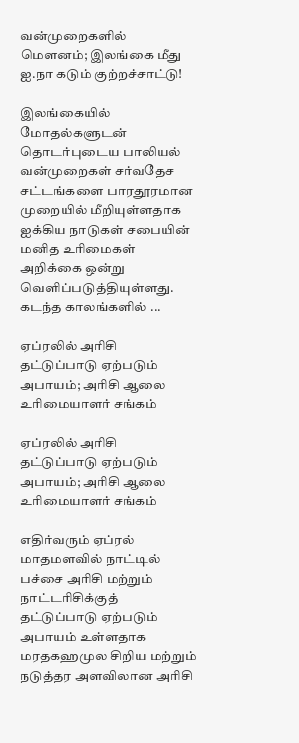வன்முறைகளில் மௌனம்; இலங்கை மீது ஐ.நா கடும் குற்றச்சாட்டு!

இலங்கையில் மோதல்களுடன் தொடர்புடைய பாலியல் வன்முறைகள் சர்வதேச சட்டங்களை பாரதூரமான முறையில் மீறியுள்ளதாக ஐக்கிய நாடுகள் சபையின் மனித உரிமைகள் அறிக்கை ஒன்று வெளிப்படுத்தியுள்ளது. கடந்த காலங்களில் ...

ஏப்ரலில் அரிசி தட்டுப்பாடு ஏற்படும் அபாயம்; அரிசி ஆலை உரிமையாளர் சங்கம்

ஏப்ரலில் அரிசி தட்டுப்பாடு ஏற்படும் அபாயம்; அரிசி ஆலை உரிமையாளர் சங்கம்

எதிர்வரும் ஏப்ரல் மாதமளவில் நாட்டில் பச்சை அரிசி மற்றும் நாட்டரிசிக்குத் தட்டுப்பாடு ஏற்படும் அபாயம் உள்ளதாக மரதகஹமுல சிறிய மற்றும் நடுத்தர அளவிலான அரிசி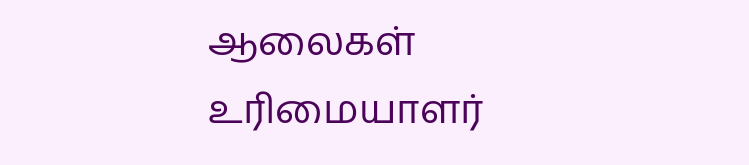ஆலைகள் உரிமையாளர்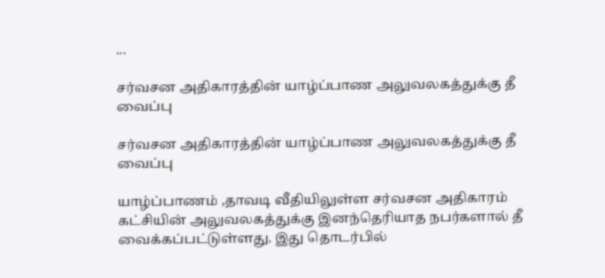...

சர்வசன அதிகாரத்தின் யாழ்ப்பாண அலுவலகத்துக்கு தீ வைப்பு

சர்வசன அதிகாரத்தின் யாழ்ப்பாண அலுவலகத்துக்கு தீ வைப்பு

யாழ்ப்பாணம் ,தாவடி வீதியிலுள்ள சர்வசன அதிகாரம் கட்சியின் அலுவலகத்துக்கு இனந்தெரியாத நபர்களால் தீ வைக்கப்பட்டுள்ளது. இது தொடர்பில்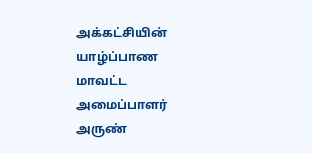அக்கட்சியின் யாழ்ப்பாண மாவட்ட அமைப்பாளர் அருண்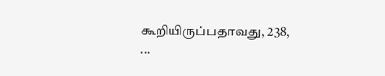கூறியிருப்பதாவது, 238, ...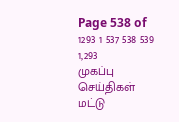Page 538 of 1293 1 537 538 539 1,293
முகப்பு
செய்திகள்
மட்டு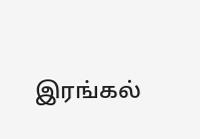இரங்கல்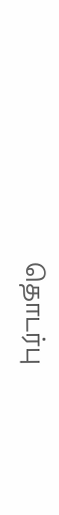தொடர்பு